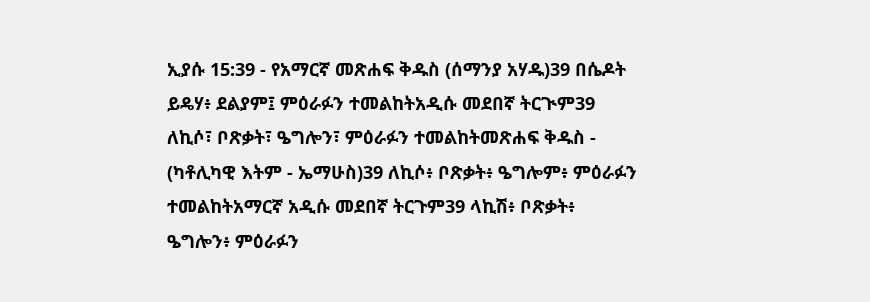ኢያሱ 15:39 - የአማርኛ መጽሐፍ ቅዱስ (ሰማንያ አሃዱ)39 በሴዶት ይዴሃ፥ ደልያም፤ ምዕራፉን ተመልከትአዲሱ መደበኛ ትርጒም39 ለኪሶ፣ ቦጽቃት፣ ዔግሎን፣ ምዕራፉን ተመልከትመጽሐፍ ቅዱስ - (ካቶሊካዊ እትም - ኤማሁስ)39 ለኪሶ፥ ቦጽቃት፥ ዔግሎም፥ ምዕራፉን ተመልከትአማርኛ አዲሱ መደበኛ ትርጉም39 ላኪሽ፥ ቦጽቃት፥ ዔግሎን፥ ምዕራፉን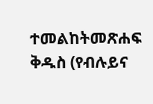ተመልከትመጽሐፍ ቅዱስ (የብሉይና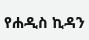የሐዲስ ኪዳን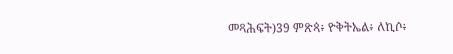መጻሕፍት)39 ምጽጳ፥ ዮቅትኤል፥ ለኪሶ፥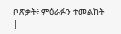ቦጽቃት፥ ምዕራፉን ተመልከት |